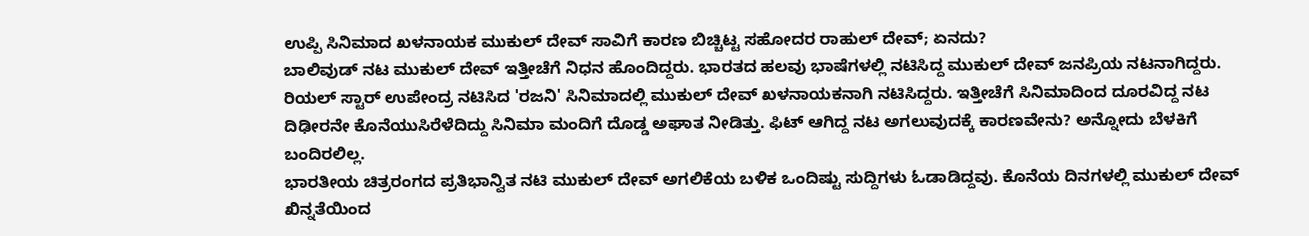ಉಪ್ಪಿ ಸಿನಿಮಾದ ಖಳನಾಯಕ ಮುಕುಲ್ ದೇವ್ ಸಾವಿಗೆ ಕಾರಣ ಬಿಚ್ಚಿಟ್ಟ ಸಹೋದರ ರಾಹುಲ್ ದೇವ್; ಏನದು?
ಬಾಲಿವುಡ್ ನಟ ಮುಕುಲ್ ದೇವ್ ಇತ್ತೀಚೆಗೆ ನಿಧನ ಹೊಂದಿದ್ದರು. ಭಾರತದ ಹಲವು ಭಾಷೆಗಳಲ್ಲಿ ನಟಿಸಿದ್ದ ಮುಕುಲ್ ದೇವ್ ಜನಪ್ರಿಯ ನಟನಾಗಿದ್ದರು. ರಿಯಲ್ ಸ್ಟಾರ್ ಉಪೇಂದ್ರ ನಟಿಸಿದ 'ರಜನಿ' ಸಿನಿಮಾದಲ್ಲಿ ಮುಕುಲ್ ದೇವ್ ಖಳನಾಯಕನಾಗಿ ನಟಿಸಿದ್ದರು. ಇತ್ತೀಚೆಗೆ ಸಿನಿಮಾದಿಂದ ದೂರವಿದ್ದ ನಟ ದಿಢೀರನೇ ಕೊನೆಯುಸಿರೆಳೆದಿದ್ದು ಸಿನಿಮಾ ಮಂದಿಗೆ ದೊಡ್ಡ ಅಘಾತ ನೀಡಿತ್ತು. ಫಿಟ್ ಆಗಿದ್ದ ನಟ ಅಗಲುವುದಕ್ಕೆ ಕಾರಣವೇನು? ಅನ್ನೋದು ಬೆಳಕಿಗೆ ಬಂದಿರಲಿಲ್ಲ.
ಭಾರತೀಯ ಚಿತ್ರರಂಗದ ಪ್ರತಿಭಾನ್ವಿತ ನಟಿ ಮುಕುಲ್ ದೇವ್ ಅಗಲಿಕೆಯ ಬಳಿಕ ಒಂದಿಷ್ಟು ಸುದ್ದಿಗಳು ಓಡಾಡಿದ್ದವು. ಕೊನೆಯ ದಿನಗಳಲ್ಲಿ ಮುಕುಲ್ ದೇವ್ ಖಿನ್ನತೆಯಿಂದ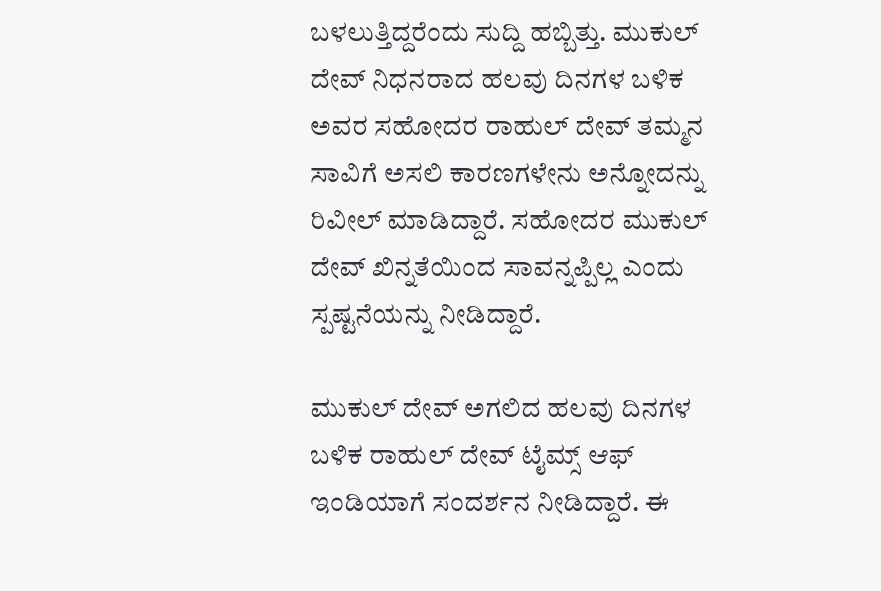ಬಳಲುತ್ತಿದ್ದರೆಂದು ಸುದ್ದಿ ಹಬ್ಬಿತ್ತು. ಮುಕುಲ್ ದೇವ್ ನಿಧನರಾದ ಹಲವು ದಿನಗಳ ಬಳಿಕ ಅವರ ಸಹೋದರ ರಾಹುಲ್ ದೇವ್ ತಮ್ಮನ ಸಾವಿಗೆ ಅಸಲಿ ಕಾರಣಗಳೇನು ಅನ್ನೋದನ್ನು ರಿವೀಲ್ ಮಾಡಿದ್ದಾರೆ. ಸಹೋದರ ಮುಕುಲ್ ದೇವ್ ಖಿನ್ನತೆಯಿಂದ ಸಾವನ್ನಪ್ಪಿಲ್ಲ ಎಂದು ಸ್ಪಷ್ಟನೆಯನ್ನು ನೀಡಿದ್ದಾರೆ.

ಮುಕುಲ್ ದೇವ್ ಅಗಲಿದ ಹಲವು ದಿನಗಳ ಬಳಿಕ ರಾಹುಲ್ ದೇವ್ ಟೈಮ್ಸ್ ಆಫ್ ಇಂಡಿಯಾಗೆ ಸಂದರ್ಶನ ನೀಡಿದ್ದಾರೆ. ಈ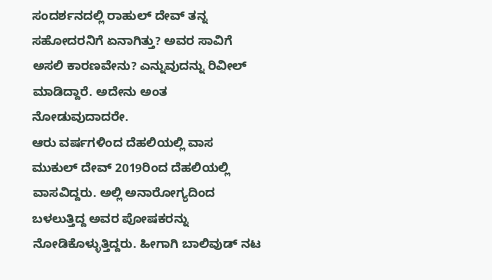ಸಂದರ್ಶನದಲ್ಲಿ ರಾಹುಲ್ ದೇವ್ ತನ್ನ ಸಹೋದರನಿಗೆ ಏನಾಗಿತ್ತು? ಅವರ ಸಾವಿಗೆ ಅಸಲಿ ಕಾರಣವೇನು? ಎನ್ನುವುದನ್ನು ರಿವೀಲ್ ಮಾಡಿದ್ದಾರೆ. ಅದೇನು ಅಂತ ನೋಡುವುದಾದರೇ.
ಆರು ವರ್ಷಗಳಿಂದ ದೆಹಲಿಯಲ್ಲಿ ವಾಸ
ಮುಕುಲ್ ದೇವ್ 2019ರಿಂದ ದೆಹಲಿಯಲ್ಲಿ ವಾಸವಿದ್ದರು. ಅಲ್ಲಿ ಅನಾರೋಗ್ಯದಿಂದ ಬಳಲುತ್ತಿದ್ದ ಅವರ ಪೋಷಕರನ್ನು ನೋಡಿಕೊಳ್ಳುತ್ತಿದ್ದರು. ಹೀಗಾಗಿ ಬಾಲಿವುಡ್ ನಟ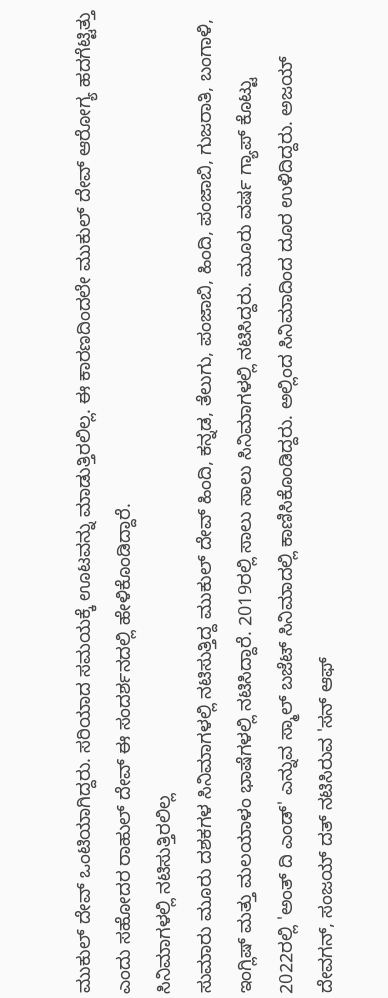ಮುಕುಲ್ ದೇವ್ ಒಂಟಿಯಾಗಿದ್ದರು. ಸರಿಯಾದ ಸಮಯಕ್ಕೆ ಊಟವನ್ನು ಮಾಡುತ್ತಿರಲಿಲ್ಲ. ಈ ಕಾರಣದಿಂದಲೇ ಮುಕುಲ್ ದೇವ್ ಆರೋಗ್ಯ ಹದಗೆಟ್ಟಿತ್ತು ಎಂದು ಸಹೋದರ ರಾಹುಲ್ ದೇವ್ ಈ ಸಂದರ್ಶನದಲ್ಲಿ ಹೇಳಿಕೊಂಡಿದ್ದಾರೆ.
ಸಿನಿಮಾಗಳಲ್ಲಿ ನಟಿಸುತ್ತಿರಲಿಲ್ಲ
ಸುಮಾರು ಮೂರು ದಶಕಗಳ ಸಿನಿಮಾಗಳಲ್ಲಿ ನಟಿಸುತ್ತಿದ್ದ ಮುಕುಲ್ ದೇವ್ ಹಿಂದಿ, ಕನ್ನಡ, ತೆಲುಗು, ಪಂಜಾಬಿ, ಹಿಂದಿ, ಪಂಜಾಬಿ, ಗುಜರಾತಿ, ಬಂಗಾಳಿ, ಇಂಗ್ಲಿಷ್ ಮತ್ತು ಮಲಯಾಳಂ ಭಾಷೆಗಳಲ್ಲಿ ನಟಿಸಿದ್ದಾರೆ. 2019ರಲ್ಲಿ ಸಾಲು ಸಾಲು ಸಿನಿಮಾಗಳಲ್ಲಿ ನಟಿಸಿದ್ದರು. ಮೂರು ವರ್ಷ ಗ್ಯಾಪ್ ಕೊಟ್ಟು 2022ರಲ್ಲಿ 'ಅಂತ್ ದಿ ಎಂಡ್' ಎನ್ನುವ ಸ್ಮಾಲ್ ಬಜೆಟ್ ಸಿನಿಮಾದಲ್ಲಿ ಕಾಣಿಸಿಕೊಂಡಿದ್ದರು. ಅಲ್ಲಿಂದ ಸಿನಿಮಾದಿಂದ ದೂರ ಉಳಿದಿದ್ದರು. ಅಜಯ್ ದೇವಗನ್, ಸಂಜಯ್ ದತ್ ನಟಿಸಿರುವ 'ಸನ್ ಆಫ್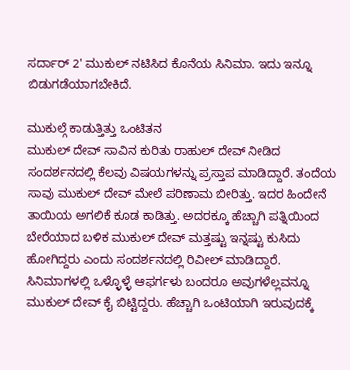ಸರ್ದಾರ್ 2' ಮುಕುಲ್ ನಟಿಸಿದ ಕೊನೆಯ ಸಿನಿಮಾ. ಇದು ಇನ್ನೂ ಬಿಡುಗಡೆಯಾಗಬೇಕಿದೆ.

ಮುಕುಲ್ಗೆ ಕಾಡುತ್ತಿತ್ತು ಒಂಟಿತನ
ಮುಕುಲ್ ದೇವ್ ಸಾವಿನ ಕುರಿತು ರಾಹುಲ್ ದೇವ್ ನೀಡಿದ ಸಂದರ್ಶನದಲ್ಲಿ ಕೆಲವು ವಿಷಯಗಳನ್ನು ಪ್ರಸ್ತಾಪ ಮಾಡಿದ್ದಾರೆ. ತಂದೆಯ ಸಾವು ಮುಕುಲ್ ದೇವ್ ಮೇಲೆ ಪರಿಣಾಮ ಬೀರಿತ್ತು. ಇದರ ಹಿಂದೇನೆ ತಾಯಿಯ ಅಗಲಿಕೆ ಕೂಡ ಕಾಡಿತ್ತು. ಅದರಕ್ಕೂ ಹೆಚ್ಚಾಗಿ ಪತ್ನಿಯಿಂದ ಬೇರೆಯಾದ ಬಳಿಕ ಮುಕುಲ್ ದೇವ್ ಮತ್ತಷ್ಟು ಇನ್ನಷ್ಟು ಕುಸಿದು ಹೋಗಿದ್ದರು ಎಂದು ಸಂದರ್ಶನದಲ್ಲಿ ರಿವೀಲ್ ಮಾಡಿದ್ದಾರೆ. ಸಿನಿಮಾಗಳಲ್ಲಿ ಒಳ್ಳೊಳ್ಳೆ ಆಫರ್ಗಳು ಬಂದರೂ ಅವುಗಳೆಲ್ಲವನ್ನೂ ಮುಕುಲ್ ದೇವ್ ಕೈ ಬಿಟ್ಟಿದ್ದರು. ಹೆಚ್ಚಾಗಿ ಒಂಟಿಯಾಗಿ ಇರುವುದಕ್ಕೆ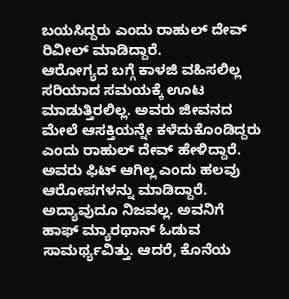ಬಯಸಿದ್ದರು ಎಂದು ರಾಹುಲ್ ದೇವ್ ರಿವೀಲ್ ಮಾಡಿದ್ದಾರೆ.
ಆರೋಗ್ಯದ ಬಗ್ಗೆ ಕಾಳಜಿ ವಹಿಸಲಿಲ್ಲ
ಸರಿಯಾದ ಸಮಯಕ್ಕೆ ಊಟ ಮಾಡುತ್ತಿರಲಿಲ್ಲ. ಅವರು ಜೀವನದ ಮೇಲೆ ಆಸಕ್ತಿಯನ್ನೇ ಕಳೆದುಕೊಂಡಿದ್ದರು ಎಂದು ರಾಹುಲ್ ದೇವ್ ಹೇಳಿದ್ದಾರೆ. ಅವರು ಫಿಟ್ ಆಗಿಲ್ಲ ಎಂದು ಹಲವು ಆರೋಪಗಳನ್ನು ಮಾಡಿದ್ದಾರೆ. ಅದ್ಯಾವುದೂ ನಿಜವಲ್ಲ. ಅವನಿಗೆ ಹಾಫ್ ಮ್ಯಾರಥಾನ್ ಓಡುವ ಸಾಮರ್ಥ್ಯವಿತ್ತು. ಆದರೆ, ಕೊನೆಯ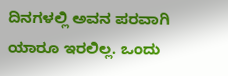ದಿನಗಳಲ್ಲಿ ಅವನ ಪರವಾಗಿ ಯಾರೂ ಇರಲಿಲ್ಲ. ಒಂದು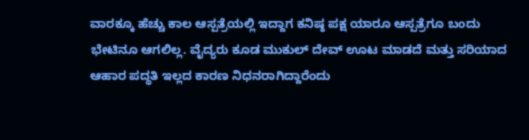ವಾರಕ್ಕೂ ಹೆಚ್ಚು ಕಾಲ ಆಸ್ಪತ್ರೆಯಲ್ಲಿ ಇದ್ದಾಗ ಕನಿಷ್ಠ ಪಕ್ಷ ಯಾರೂ ಆಸ್ಪತ್ರೆಗೂ ಬಂದು ಭೇಟಿನೂ ಆಗಲಿಲ್ಲ. ವೈದ್ಯರು ಕೂಡ ಮುಕುಲ್ ದೇವ್ ಊಟ ಮಾಡದೆ ಮತ್ತು ಸರಿಯಾದ ಆಹಾರ ಪದ್ಧತಿ ಇಲ್ಲದ ಕಾರಣ ನಿಧನರಾಗಿದ್ದಾರೆಂದು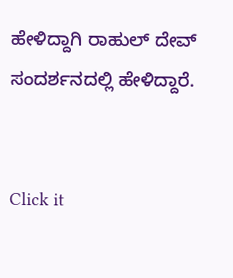ಹೇಳಿದ್ದಾಗಿ ರಾಹುಲ್ ದೇವ್ ಸಂದರ್ಶನದಲ್ಲಿ ಹೇಳಿದ್ದಾರೆ.


Click it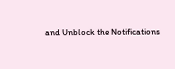and Unblock the Notifications